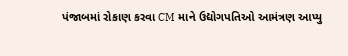પંજાબમાં રોકાણ કરવા CM માને ઉદ્યોગપતિઓ આમંત્રણ આપ્યુ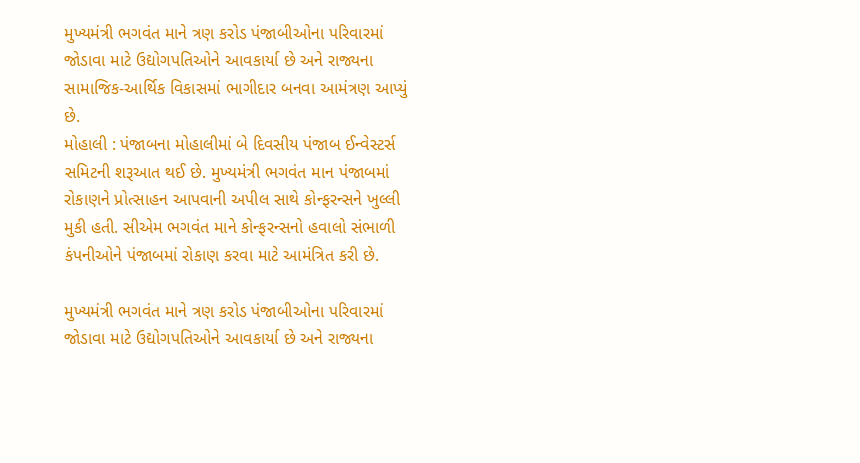મુખ્યમંત્રી ભગવંત માને ત્રણ કરોડ પંજાબીઓના પરિવારમાં જોડાવા માટે ઉદ્યોગપતિઓને આવકાર્યા છે અને રાજ્યના સામાજિક-આર્થિક વિકાસમાં ભાગીદાર બનવા આમંત્રણ આપ્યું છે.
મોહાલી : પંજાબના મોહાલીમાં બે દિવસીય પંજાબ ઈન્વેસ્ટર્સ સમિટની શરૂઆત થઈ છે. મુખ્યમંત્રી ભગવંત માન પંજાબમાં રોકાણને પ્રોત્સાહન આપવાની અપીલ સાથે કોન્ફરન્સને ખુલ્લી મુકી હતી. સીએમ ભગવંત માને કોન્ફરન્સનો હવાલો સંભાળી કંપનીઓને પંજાબમાં રોકાણ કરવા માટે આમંત્રિત કરી છે.

મુખ્યમંત્રી ભગવંત માને ત્રણ કરોડ પંજાબીઓના પરિવારમાં જોડાવા માટે ઉદ્યોગપતિઓને આવકાર્યા છે અને રાજ્યના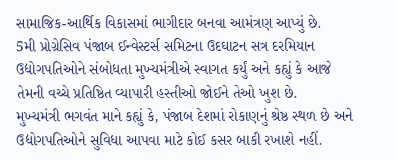સામાજિક-આર્થિક વિકાસમાં ભાગીદાર બનવા આમંત્રણ આપ્યું છે.
5મી પ્રોગ્રેસિવ પંજાબ ઈન્વેસ્ટર્સ સમિટના ઉદઘાટન સત્ર દરમિયાન ઉદ્યોગપતિઓને સંબોધતા મુખ્યમંત્રીએ સ્વાગત કર્યું અને કહ્યું કે આજે તેમની વચ્ચે પ્રતિષ્ઠિત વ્યાપારી હસ્તીઓ જોઈને તેઓ ખુશ છે.
મુખ્યમંત્રી ભગવંત માને કહ્યું કે, પંજાબ દેશમાં રોકાણનું શ્રેષ્ઠ સ્થળ છે અને ઉદ્યોગપતિઓને સુવિધા આપવા માટે કોઈ કસર બાકી રખાશે નહીં.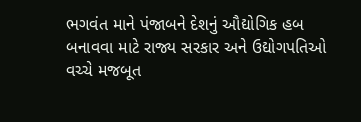ભગવંત માને પંજાબને દેશનું ઔદ્યોગિક હબ બનાવવા માટે રાજ્ય સરકાર અને ઉદ્યોગપતિઓ વચ્ચે મજબૂત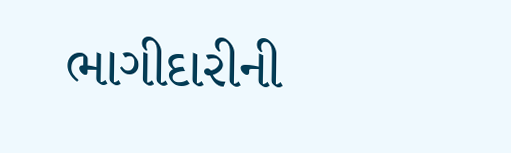ભાગીદારીની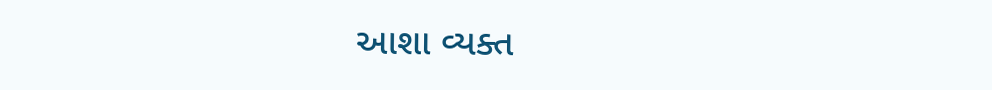આશા વ્યક્ત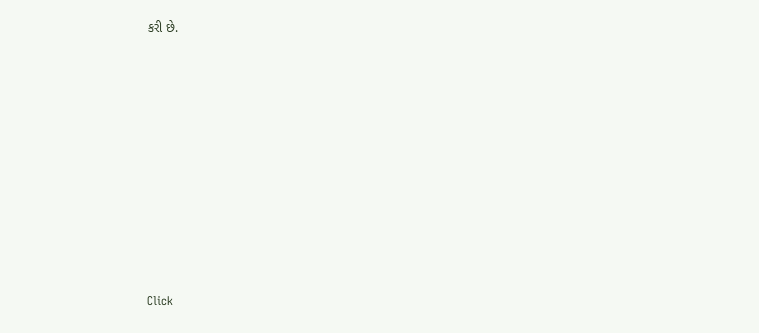કરી છે.












Click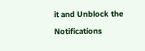it and Unblock the Notifications